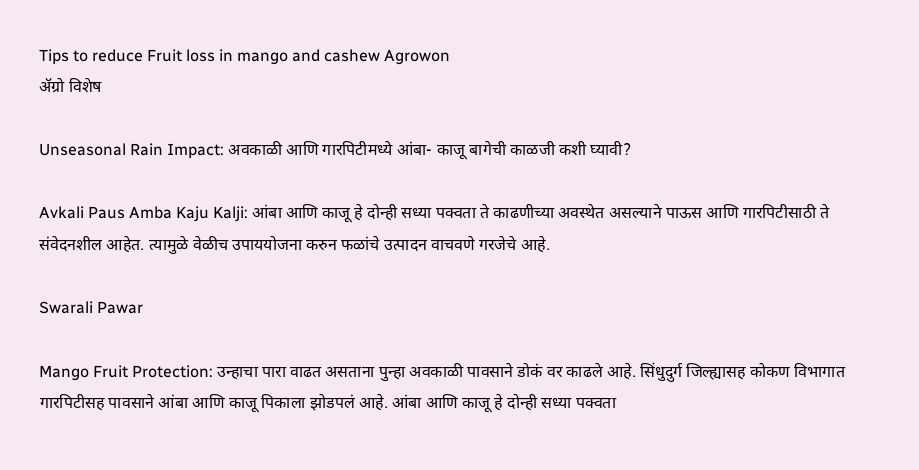Tips to reduce Fruit loss in mango and cashew Agrowon
ॲग्रो विशेष

Unseasonal Rain Impact: अवकाळी आणि गारपिटीमध्ये आंबा- काजू बागेची काळजी कशी घ्यावी?

Avkali Paus Amba Kaju Kalji: आंबा आणि काजू हे दोन्ही सध्या पक्वता ते काढणीच्या अवस्थेत असल्याने पाऊस आणि गारपिटीसाठी ते संवेदनशील आहेत. त्यामुळे वेळीच उपाययोजना करुन फळांचे उत्पादन वाचवणे गरजेचे आहे.

Swarali Pawar

Mango Fruit Protection: उन्हाचा पारा वाढत असताना पुन्हा अवकाळी पावसाने डोकं वर काढले आहे. सिंधुदुर्ग जिल्ह्यासह कोकण विभागात गारपिटीसह पावसाने आंबा आणि काजू पिकाला झोडपलं आहे. आंबा आणि काजू हे दोन्ही सध्या पक्वता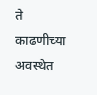ते काढणीच्या अवस्थेत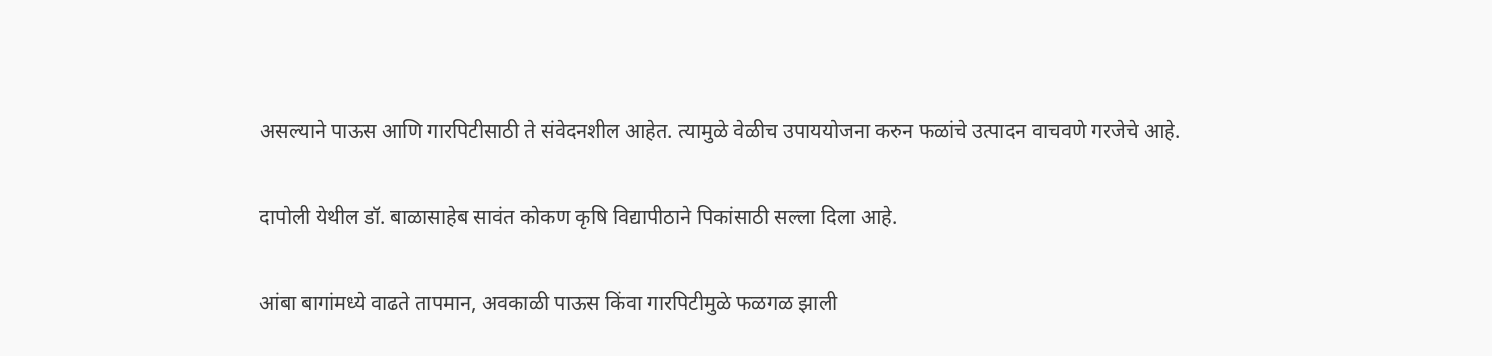असल्याने पाऊस आणि गारपिटीसाठी ते संवेदनशील आहेत. त्यामुळे वेळीच उपाययोजना करुन फळांचे उत्पादन वाचवणे गरजेचे आहे.

दापोली येथील डॉ. बाळासाहेब सावंत कोकण कृषि विद्यापीठाने पिकांसाठी सल्ला दिला आहे.

आंबा बागांमध्ये वाढते तापमान, अवकाळी पाऊस किंवा गारपिटीमुळे फळगळ झाली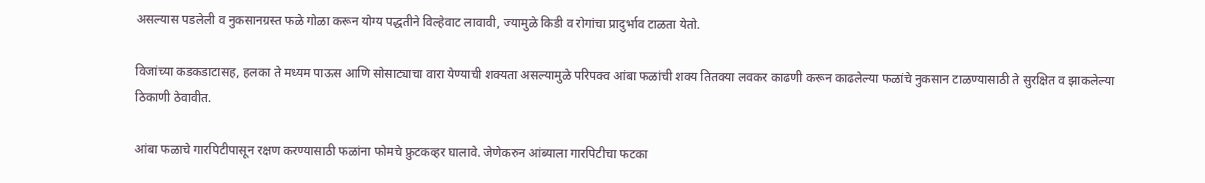असल्यास पडलेली व नुकसानग्रस्त फळे गोळा करून योग्य पद्धतीने विल्हेवाट लावावी, ज्यामुळे किडी व रोगांचा प्रादुर्भाव टाळता येतो.

विजांच्या कडकडाटासह, हलका ते मध्यम पाऊस आणि सोसाट्याचा वारा येण्याची शक्यता असल्यामुळे परिपक्व आंबा फळांची शक्य तितक्या लवकर काढणी करून काढलेल्या फळांचे नुकसान टाळण्यासाठी ते सुरक्षित व झाकलेल्या ठिकाणी ठेवावीत.

आंबा फळाचे गारपिटीपासून रक्षण करण्यासाठी फळांना फोमचे फ्रुटकव्हर घालावे. जेणेकरुन आंब्याला गारपिटीचा फटका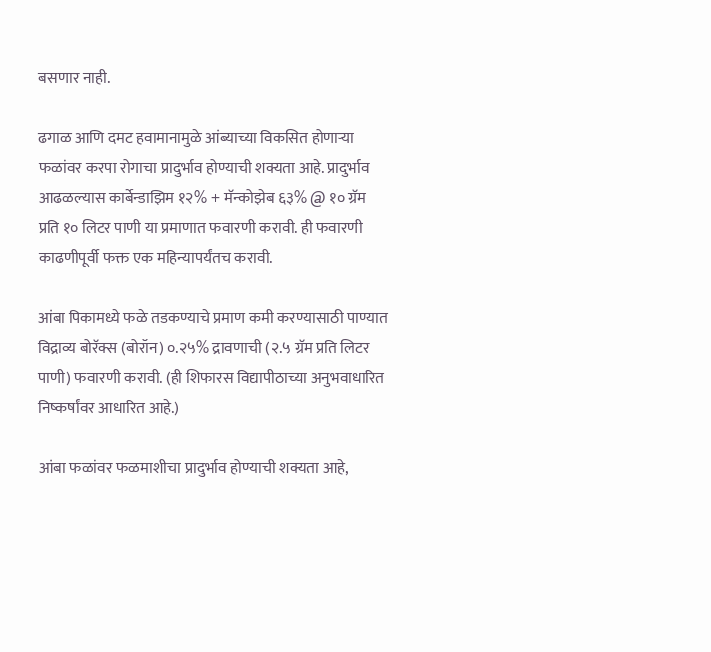बसणार नाही.

ढगाळ आणि दमट हवामानामुळे आंब्याच्या विकसित होणाऱ्या फळांवर करपा रोगाचा प्रादुर्भाव होण्याची शक्यता आहे. प्रादुर्भाव आढळल्यास कार्बेन्डाझिम १२% + मॅन्कोझेब ६३% @ १० ग्रॅम प्रति १० लिटर पाणी या प्रमाणात फवारणी करावी. ही फवारणी काढणीपूर्वी फक्त एक महिन्यापर्यंतच करावी.

आंबा पिकामध्ये फळे तडकण्याचे प्रमाण कमी करण्यासाठी पाण्यात विद्राव्य बोरॅक्स (बोरॉन) ०.२५% द्रावणाची (२.५ ग्रॅम प्रति लिटर पाणी) फवारणी करावी. (ही शिफारस विद्यापीठाच्या अनुभवाधारित निष्कर्षांवर आधारित आहे.)

आंबा फळांवर फळमाशीचा प्रादुर्भाव होण्याची शक्यता आहे,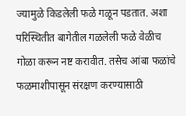ज्यामुळे किडलेली फळे गळून पडतात. अशा परिस्थितीत बागेतील गळलेली फळे वेळीच गोळा करून नष्ट करावीत. तसेच आंबा फळांचे फळमाशीपासून संरक्षण करण्यासाठी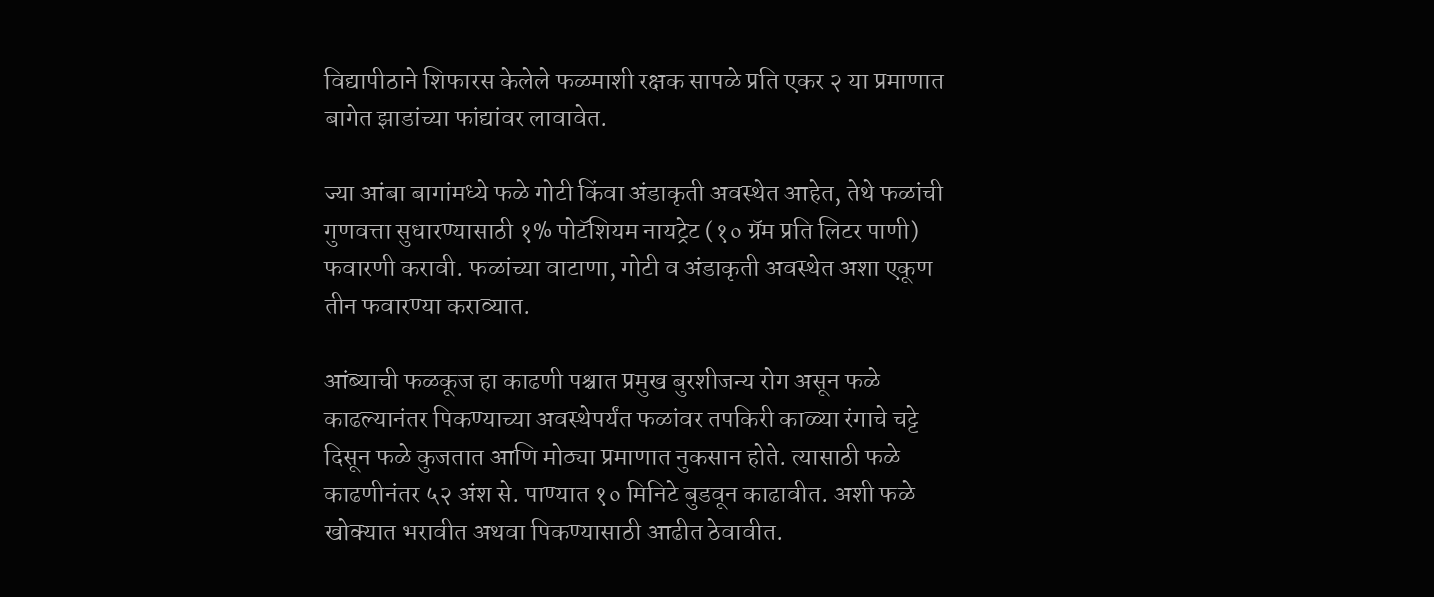विद्यापीठाने शिफारस केलेले फळमाशी रक्षक सापळे प्रति एकर २ या प्रमाणात बागेत झाडांच्या फांद्यांवर लावावेत.

ज्या आंबा बागांमध्ये फळे गोटी किंवा अंडाकृती अवस्थेत आहेत, तेथे फळांची गुणवत्ता सुधारण्यासाठी १% पोटॅशियम नायट्रेट (१० ग्रॅम प्रति लिटर पाणी) फवारणी करावी. फळांच्या वाटाणा, गोटी व अंडाकृती अवस्थेत अशा एकूण तीन फवारण्या कराव्यात.

आंब्याची फळकूज हा काढणी पश्चात प्रमुख बुरशीजन्य रोग असून फळे काढल्यानंतर पिकण्याच्या अवस्थेपर्यंत फळांवर तपकिरी काळ्या रंगाचे चट्टे दिसून फळे कुजतात आणि मोठ्या प्रमाणात नुकसान होते. त्यासाठी फळे काढणीनंतर ५२ अंश से. पाण्यात १० मिनिटे बुडवून काढावीत. अशी फळे खोक्यात भरावीत अथवा पिकण्यासाठी आढीत ठेवावीत.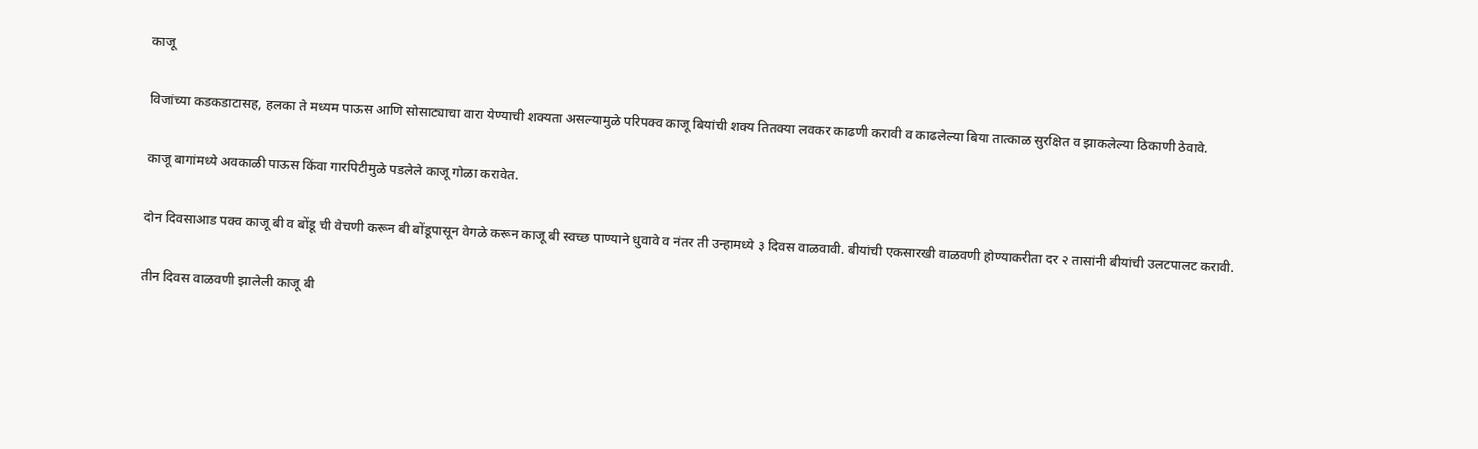काजू

विजांच्या कडकडाटासह, हलका ते मध्यम पाऊस आणि सोसाट्याचा वारा येण्याची शक्यता असल्यामुळे परिपक्व काजू बियांची शक्य तितक्या लवकर काढणी करावी व काढलेल्या बिया तात्काळ सुरक्षित व झाकलेल्या ठिकाणी ठेवावे.

काजू बागांमध्ये अवकाळी पाऊस किंवा गारपिटीमुळे पडलेले काजू गोळा करावेत.

दोन दिवसाआड पक्व काजू बी व बोंडू ची वेचणी करून बी बोंडूपासून वेगळे करून काजू बी स्वच्छ पाण्याने धुवावे व नंतर ती उन्हामध्ये ३ दिवस वाळवावी. बीयांची एकसारखी वाळवणी होण्याकरीता दर २ तासांनी बीयांची उलटपालट करावी.

तीन दिवस वाळवणी झालेली काजू बी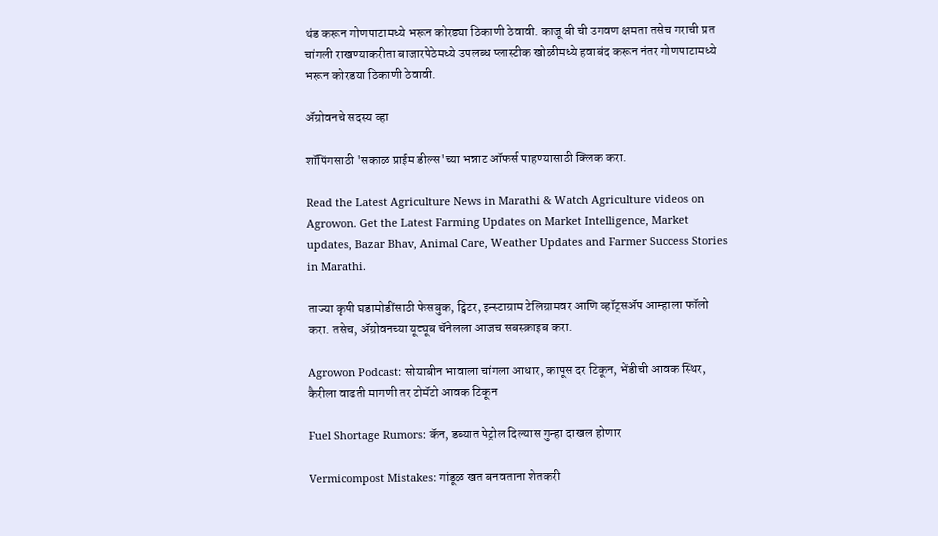थंड करून गोणपाटामध्ये भरून कोरड्या ठिकाणी ठेवावी. काजू बी ची उगवण क्षमता तसेच गराची प्रत चांगली राखण्याकरीता बाजारपेठेमध्ये उपलब्ध प्लास्टीक खोळीमध्ये हवाबंद करून नंतर गोणपाटामध्ये भरून कोरडया ठिकाणी ठेवावी.

ॲग्रोवनचे सदस्य व्हा

शॉपिंगसाठी 'सकाळ प्राईम डील्स'च्या भन्नाट ऑफर्स पाहण्यासाठी क्लिक करा.

Read the Latest Agriculture News in Marathi & Watch Agriculture videos on Agrowon. Get the Latest Farming Updates on Market Intelligence, Market updates, Bazar Bhav, Animal Care, Weather Updates and Farmer Success Stories in Marathi.

ताज्या कृषी घडामोडींसाठी फेसबुक, ट्विटर, इन्स्टाग्राम टेलिग्रामवर आणि व्हॉट्सॲप आम्हाला फॉलो करा. तसेच, ॲग्रोवनच्या यूट्यूब चॅनेलला आजच सबस्क्राइब करा.

Agrowon Podcast: सोयाबीन भावाला चांगला आधार, कापूस दर टिकून, भेंडीची आवक स्थिर, कैरीला वाढती मागणी तर टोमॅटो आवक टिकून

Fuel Shortage Rumors: कॅन, डब्यात पेट्रोल दिल्यास गुन्हा दाखल होणार

Vermicompost Mistakes: गांडूळ खत बनवताना शेतकरी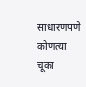साधारणपणे कोणत्या चूका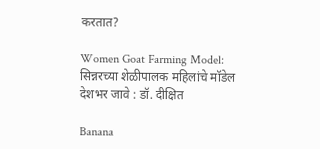करतात?

Women Goat Farming Model: सिन्नरच्या शेळीपालक महिलांचे मॉडेल देशभर जावे : डॉ. दीक्षित

Banana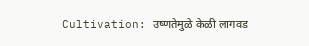Cultivation: उष्णतेमुळे केळी लागवड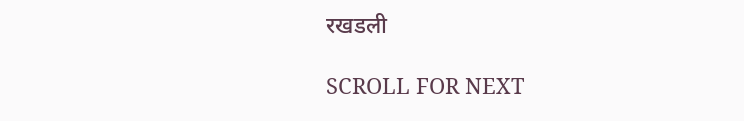रखडली

SCROLL FOR NEXT